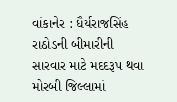વાંકાનેર : ધૈર્યરાજસિંહ રાઠોડની બીમારીની સારવાર માટે મદદરૂપ થવા મોરબી જિલ્લામાં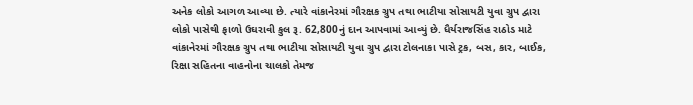અનેક લોકો આગળ આવ્યા છે. ત્યારે વાંકાનેરમાં ગૌરક્ષક ગ્રુપ તથા ભાટીયા સોસાયટી યુવા ગ્રુપ દ્વારા લોકો પાસેથી ફાળો ઉઘરાવી કુલ રૂ. 62,800નું દાન આપવામાં આવ્યું છે. ધૈર્યરાજસિંહ રાઠોડ માટે વાંકાનેરમાં ગૌરક્ષક ગ્રુપ તથા ભાટીયા સોસાયટી યુવા ગ્રુપ દ્વારા ટોલનાકા પાસે ટ્રક, બસ, કાર, બાઈક, રિક્ષા સહિતના વાહનોના ચાલકો તેમજ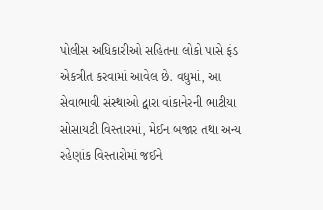પોલીસ અધિકારીઓ સહિતના લોકો પાસે ફંડ એકત્રીત કરવામાં આવેલ છે. વધુમાં, આ સેવાભાવી સંસ્થાઓ દ્વારા વાંકાનેરની ભાટીયા સોસાયટી વિસ્તારમાં, મેઈન બજાર તથા અન્ય રહેણાંક વિસ્તારોમાં જઈને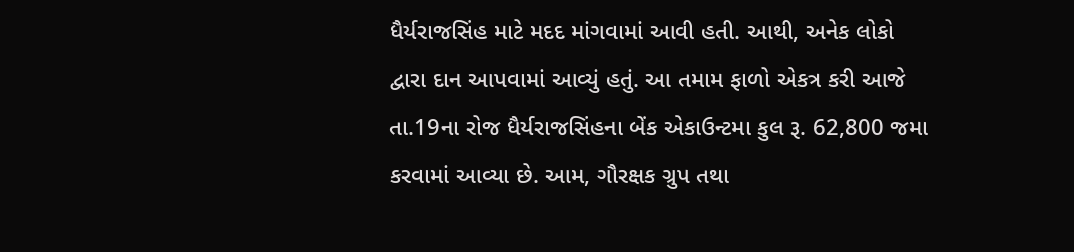ધૈર્યરાજસિંહ માટે મદદ માંગવામાં આવી હતી. આથી, અનેક લોકો દ્વારા દાન આપવામાં આવ્યું હતું. આ તમામ ફાળો એકત્ર કરી આજે તા.19ના રોજ ધૈર્યરાજસિંહના બેંક એકાઉન્ટમા કુલ રૂ. 62,800 જમા કરવામાં આવ્યા છે. આમ, ગૌરક્ષક ગ્રુપ તથા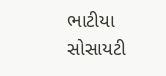ભાટીયા સોસાયટી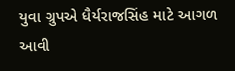યુવા ગ્રુપએ ધૈર્યરાજસિંહ માટે આગળ આવી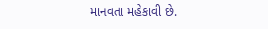માનવતા મહેકાવી છે.